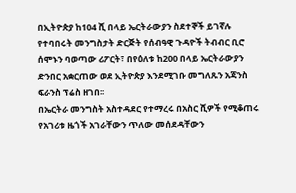በኢትዮጵያ ከ104 ሺ በላይ ኤርትራውያን ስደተኞች ይገኛሉ
የተባበሩት መንግስታት ድርጅት የሰብዓዊ ጉዳዮች ትብብር ቢሮ ሰሞኑን ባወጣው ሪፖርት፣ በየዕለቱ ከ200 በላይ ኤርትራውያን ድንበር አቋርጠው ወደ ኢትዮጵያ እንደሚገቡ መግለጹን አጃንስ ፍራንስ ፕሬስ ዘገበ፡፡
በኤርትራ መንግስት አስተዳደር የተማረሩ በአስር ሺዎች የሚቆጠሩ የአገሪቱ ዜጎች አገራቸውን ጥለው መሰደዳቸውን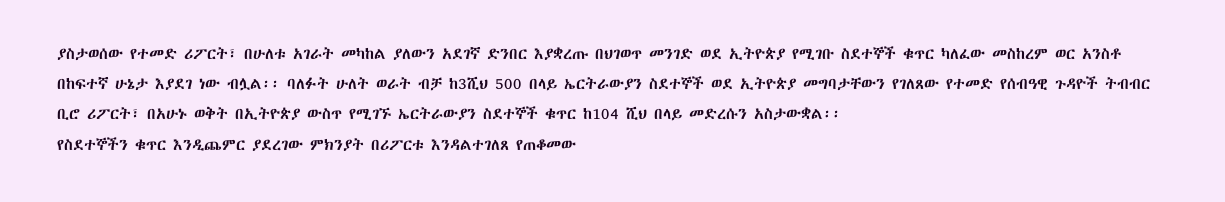ያስታወሰው የተመድ ሪፖርት፣ በሁለቱ አገራት መካከል ያለውን አደገኛ ድንበር እያቋረጡ በህገወጥ መንገድ ወደ ኢትዮጵያ የሚገቡ ስደተኞች ቁጥር ካለፈው መስከረም ወር አንስቶ በከፍተኛ ሁኔታ እያደገ ነው ብሏል፡፡ ባለፉት ሁለት ወራት ብቻ ከ3ሺህ 500 በላይ ኤርትራውያን ስደተኞች ወደ ኢትዮጵያ መግባታቸውን የገለጸው የተመድ የሰብዓዊ ጉዳዮች ትብብር ቢሮ ሪፖርት፣ በአሁኑ ወቅት በኢትዮጵያ ውስጥ የሚገኙ ኤርትራውያን ስደተኞች ቁጥር ከ104 ሺህ በላይ መድረሱን አስታውቋል፡፡
የስደተኞችን ቁጥር እንዲጨምር ያደረገው ምክንያት በሪፖርቱ እንዳልተገለጸ የጠቆመው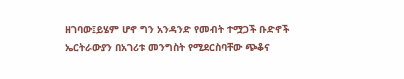ዘገባው፤ይሄም ሆኖ ግን አንዳንድ የመብት ተሟጋች ቡድኖች ኤርትራውያን በአገሪቱ መንግስት የሚደርስባቸው ጭቆና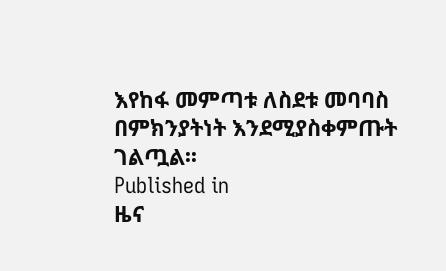እየከፋ መምጣቱ ለስደቱ መባባስ በምክንያትነት እንደሚያስቀምጡት ገልጧል፡፡
Published in
ዜና